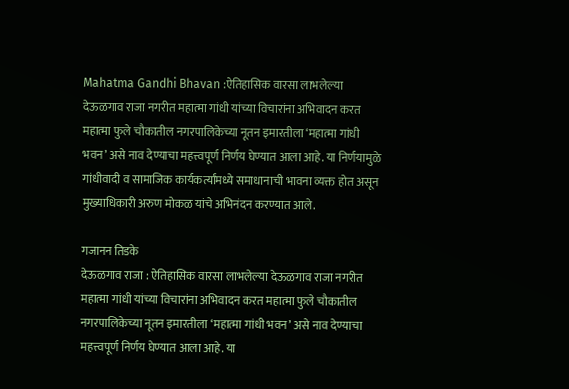Mahatma Gandhi Bhavan :ऐतिहासिक वारसा लाभलेल्या देऊळगाव राजा नगरीत महात्मा गांधी यांच्या विचारांना अभिवादन करत महात्मा फुले चौकातील नगरपालिकेच्या नूतन इमारतीला ‘महात्मा गांधी भवन’ असे नाव देण्याचा महत्त्वपूर्ण निर्णय घेण्यात आला आहे. या निर्णयामुळे गांधीवादी व सामाजिक कार्यकर्त्यांमध्ये समाधानाची भावना व्यक्त होत असून मुख्याधिकारी अरुण मोकळ यांचे अभिनंदन करण्यात आले.

गजानन तिडके
देऊळगाव राजा : ऐतिहासिक वारसा लाभलेल्या देऊळगाव राजा नगरीत महात्मा गांधी यांच्या विचारांना अभिवादन करत महात्मा फुले चौकातील नगरपालिकेच्या नूतन इमारतीला ‘महात्मा गांधी भवन’ असे नाव देण्याचा महत्त्वपूर्ण निर्णय घेण्यात आला आहे. या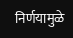निर्णयामुळे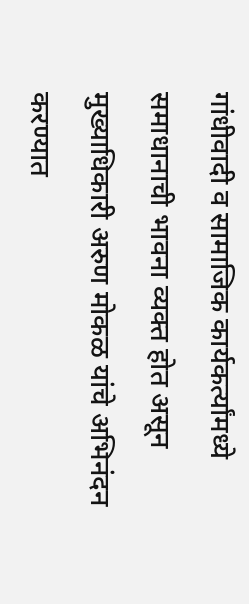गांधीवादी व सामाजिक कार्यकर्त्यांमध्ये समाधानाची भावना व्यक्त होत असून मुख्याधिकारी अरुण मोकळ यांचे अभिनंदन करण्यात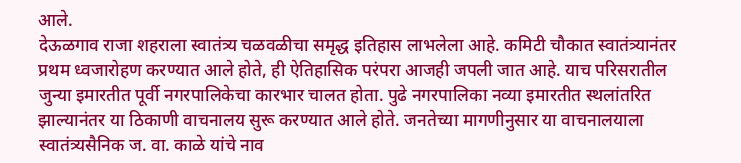आले.
देऊळगाव राजा शहराला स्वातंत्र्य चळवळीचा समृद्ध इतिहास लाभलेला आहे. कमिटी चौकात स्वातंत्र्यानंतर प्रथम ध्वजारोहण करण्यात आले होते, ही ऐतिहासिक परंपरा आजही जपली जात आहे. याच परिसरातील जुन्या इमारतीत पूर्वी नगरपालिकेचा कारभार चालत होता. पुढे नगरपालिका नव्या इमारतीत स्थलांतरित झाल्यानंतर या ठिकाणी वाचनालय सुरू करण्यात आले होते. जनतेच्या मागणीनुसार या वाचनालयाला स्वातंत्र्यसैनिक ज. वा. काळे यांचे नाव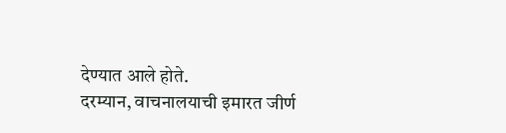देण्यात आले होते.
दरम्यान, वाचनालयाची इमारत जीर्ण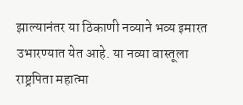झाल्यानंतर या ठिकाणी नव्याने भव्य इमारत उभारण्यात येत आहे. या नव्या वास्तूला राष्ट्रपिता महात्मा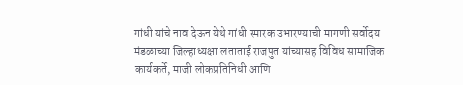गांधी यांचे नाव देऊन येथे गांधी स्मारक उभारण्याची मागणी सर्वोदय मंडळाच्या जिल्हाध्यक्षा लताताई राजपुत यांच्यासह विविध सामाजिक कार्यकर्ते, माजी लोकप्रतिनिधी आणि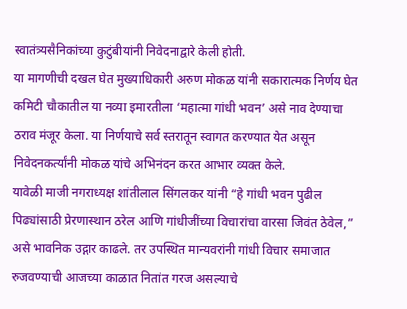स्वातंत्र्यसैनिकांच्या कुटुंबीयांनी निवेदनाद्वारे केली होती.
या मागणीची दखल घेत मुख्याधिकारी अरुण मोकळ यांनी सकारात्मक निर्णय घेत कमिटी चौकातील या नव्या इमारतीला ‘महात्मा गांधी भवन’ असे नाव देण्याचा ठराव मंजूर केला. या निर्णयाचे सर्व स्तरातून स्वागत करण्यात येत असून निवेदनकर्त्यांनी मोकळ यांचे अभिनंदन करत आभार व्यक्त केले.
यावेळी माजी नगराध्यक्ष शांतीलाल सिंगलकर यांनी “हे गांधी भवन पुढील पिढ्यांसाठी प्रेरणास्थान ठरेल आणि गांधीजींच्या विचारांचा वारसा जिवंत ठेवेल,” असे भावनिक उद्गार काढले. तर उपस्थित मान्यवरांनी गांधी विचार समाजात रुजवण्याची आजच्या काळात नितांत गरज असल्याचे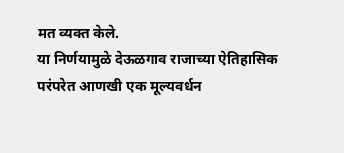मत व्यक्त केले.
या निर्णयामुळे देऊळगाव राजाच्या ऐतिहासिक परंपरेत आणखी एक मूल्यवर्धन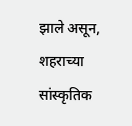झाले असून, शहराच्या सांस्कृतिक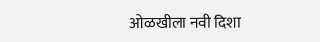ओळखीला नवी दिशा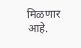मिळणार आहे.